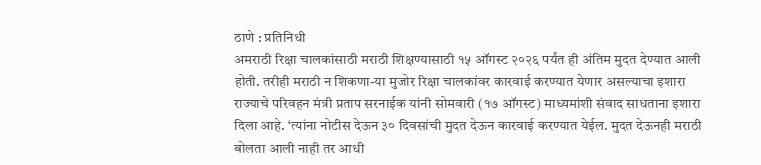ठाणे : प्रतिनिधी
अमराठी रिक्षा चालकांसाठी मराठी शिक्षण्यासाठी १५ ऑगस्ट २०२६ पर्यंत ही अंतिम मुदत देण्यात आली होती. तरीही मराठी न शिकणा-या मुजोर रिक्षा चालकांवर कारवाई करण्यात येणार असल्याचा इशारा राज्याचे परिवहन मंत्री प्रताप सरनाईक यांनी सोमवारी (१७ ऑगस्ट) माध्यमांशी संवाद साधताना इशारा दिला आहे. ‘त्यांना नोटीस देऊन ३० दिवसांची मुदत देऊन कारवाई करण्यात येईल. मुदत देऊनही मराठी बोलता आली नाही तर आधी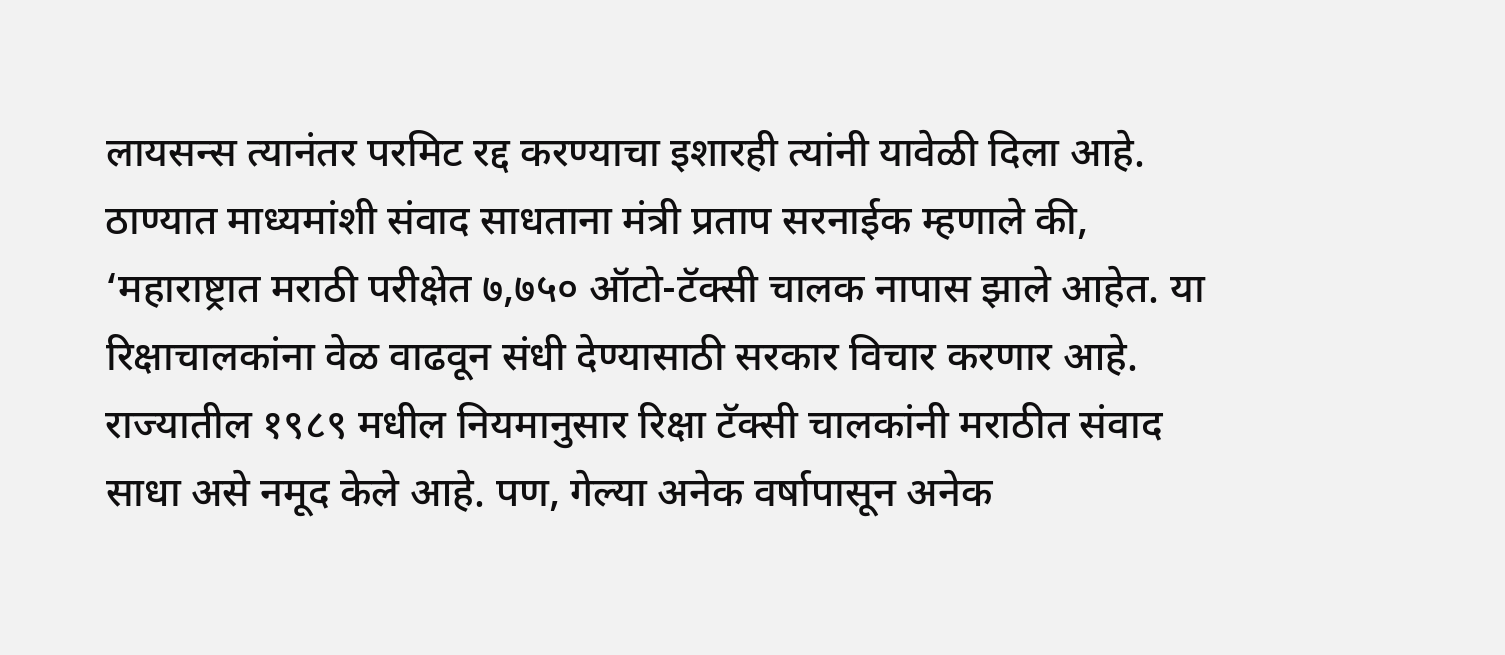लायसन्स त्यानंतर परमिट रद्द करण्याचा इशारही त्यांनी यावेळी दिला आहे.
ठाण्यात माध्यमांशी संवाद साधताना मंत्री प्रताप सरनाईक म्हणाले की, ‘महाराष्ट्रात मराठी परीक्षेत ७,७५० ऑटो-टॅक्सी चालक नापास झाले आहेत. या रिक्षाचालकांना वेळ वाढवून संधी देण्यासाठी सरकार विचार करणार आहे. राज्यातील १९८९ मधील नियमानुसार रिक्षा टॅक्सी चालकांनी मराठीत संवाद साधा असे नमूद केले आहे. पण, गेल्या अनेक वर्षापासून अनेक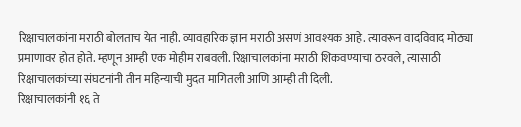रिक्षाचालकांना मराठी बोलताच येत नाही. व्यावहारिक ज्ञान मराठी असणं आवश्यक आहे. त्यावरून वादविवाद मोठ्या प्रमाणावर होत होते. म्हणून आम्ही एक मोहीम राबवली. रिक्षाचालकांना मराठी शिकवण्याचा ठरवले, त्यासाठी रिक्षाचालकांच्या संघटनांनी तीन महिन्याची मुदत मागितली आणि आम्ही ती दिली.
रिक्षाचालकांनी १६ ते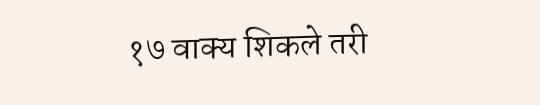१७ वाक्य शिकले तरी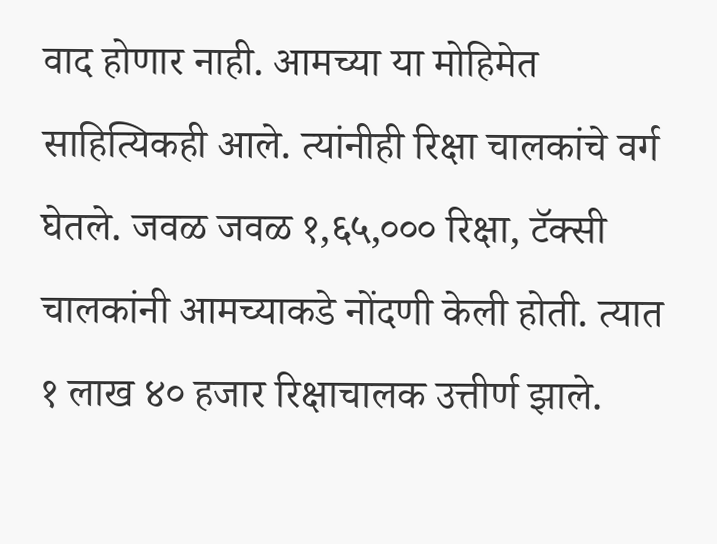वाद होणार नाही. आमच्या या मोहिमेत साहित्यिकही आले. त्यांनीही रिक्षा चालकांचे वर्ग घेतले. जवळ जवळ १,६५,००० रिक्षा, टॅक्सी चालकांनी आमच्याकडे नोंदणी केली होती. त्यात १ लाख ४० हजार रिक्षाचालक उत्तीर्ण झाले.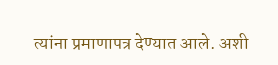त्यांना प्रमाणापत्र देण्यात आले. अशी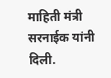माहिती मंत्री सरनाईक यांनी दिली.